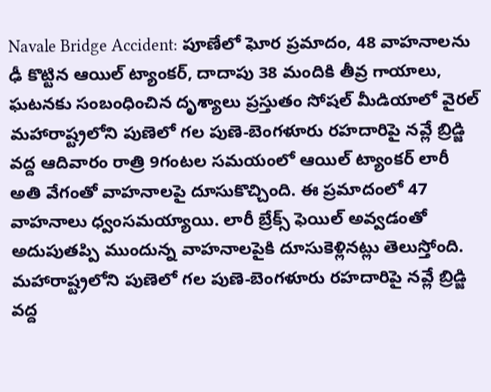Navale Bridge Accident: పూణేలో ఘోర ప్రమాదం, 48 వాహనాలను ఢీ కొట్టిన ఆయిల్ ట్యాంకర్, దాదాపు 38 మందికి తీవ్ర గాయాలు, ఘటనకు సంబంధించిన దృశ్యాలు ప్రస్తుతం సోషల్ మీడియాలో వైరల్
మహారాష్ట్రలోని పుణెలో గల పుణె-బెంగళూరు రహదారిపై నవ్లే బ్రిడ్జి వద్ద ఆదివారం రాత్రి 9గంటల సమయంలో ఆయిల్ ట్యాంకర్ లారీ అతి వేగంతో వాహనాలపై దూసుకొచ్చింది. ఈ ప్రమాదంలో 47 వాహనాలు ధ్వంసమయ్యాయి. లారీ బ్రేక్స్ ఫెయిల్ అవ్వడంతో అదుపుతప్పి ముందున్న వాహనాలపైకి దూసుకెళ్లినట్లు తెలుస్తోంది.
మహారాష్ట్రలోని పుణెలో గల పుణె-బెంగళూరు రహదారిపై నవ్లే బ్రిడ్జి వద్ద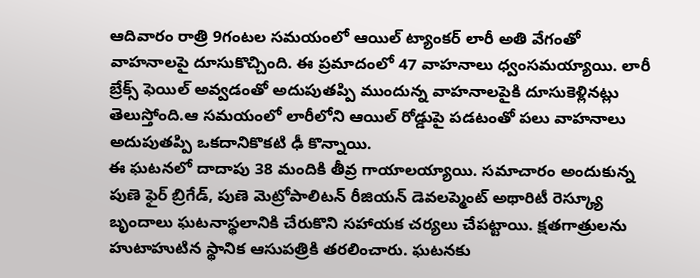ఆదివారం రాత్రి 9గంటల సమయంలో ఆయిల్ ట్యాంకర్ లారీ అతి వేగంతో వాహనాలపై దూసుకొచ్చింది. ఈ ప్రమాదంలో 47 వాహనాలు ధ్వంసమయ్యాయి. లారీ బ్రేక్స్ ఫెయిల్ అవ్వడంతో అదుపుతప్పి ముందున్న వాహనాలపైకి దూసుకెళ్లినట్లు తెలుస్తోంది.ఆ సమయంలో లారీలోని ఆయిల్ రోడ్డుపై పడటంతో పలు వాహనాలు అదుపుతప్పి ఒకదానికొకటి ఢీ కొన్నాయి.
ఈ ఘటనలో దాదాపు 38 మందికి తీవ్ర గాయాలయ్యాయి. సమాచారం అందుకున్న పుణె ఫైర్ బ్రిగేడ్, పుణె మెట్రోపాలిటన్ రీజియన్ డెవలప్మెంట్ అథారిటీ రెస్క్యూ బృందాలు ఘటనాస్థలానికి చేరుకొని సహాయక చర్యలు చేపట్టాయి. క్షతగాత్రులను హుటాహుటిన స్థానిక ఆసుపత్రికి తరలించారు. ఘటనకు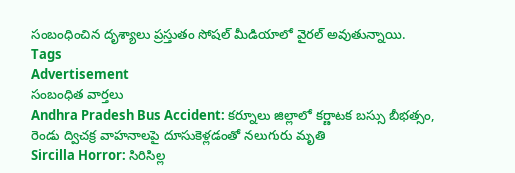సంబంధించిన దృశ్యాలు ప్రస్తుతం సోషల్ మీడియాలో వైరల్ అవుతున్నాయి.
Tags
Advertisement
సంబంధిత వార్తలు
Andhra Pradesh Bus Accident: కర్నూలు జిల్లాలో కర్ణాటక బస్సు బీభత్సం, రెండు ద్విచక్ర వాహనాలపై దూసుకెళ్లడంతో నలుగురు మృతి
Sircilla Horror: సిరిసిల్ల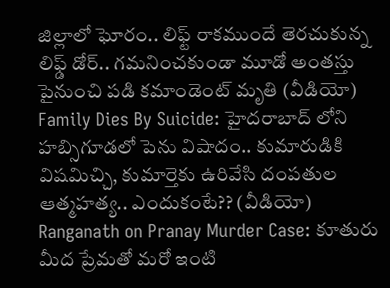జిల్లాలో ఘోరం.. లిఫ్ట్ రాకముందే తెరచుకున్న లిఫ్డ్ డోర్.. గమనించకుండా మూడో అంతస్తు పైనుంచి పడి కమాండెంట్ మృతి (వీడియో)
Family Dies By Suicide: హైదరాబాద్ లోని హబ్సిగూడలో పెను విషాదం.. కుమారుడికి విషమిచ్చి, కుమార్తెకు ఉరివేసి దంపతుల ఆత్మహత్య.. ఎందుకంటే?? (వీడియో)
Ranganath on Pranay Murder Case: కూతురు మీద ప్రేమతో మరో ఇంటి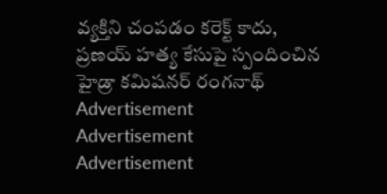వ్యక్తిని చంపడం కరెక్ట్ కాదు, ప్రణయ్ హత్య కేసుపై స్పందించిన హైడ్రా కమిషనర్ రంగనాథ్
Advertisement
Advertisement
Advertisement